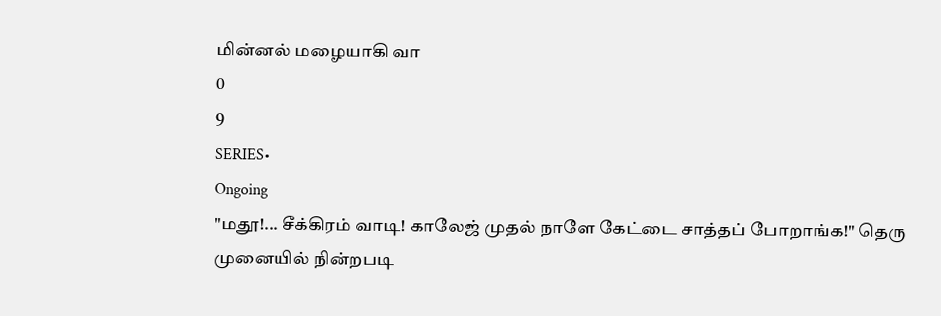மின்னல் மழையாகி வா
0
9
SERIES•
Ongoing
"மதூ!... சீக்கிரம் வாடி! காலேஜ் முதல் நாளே கேட்டை சாத்தப் போறாங்க!" தெரு முனையில் நின்றபடி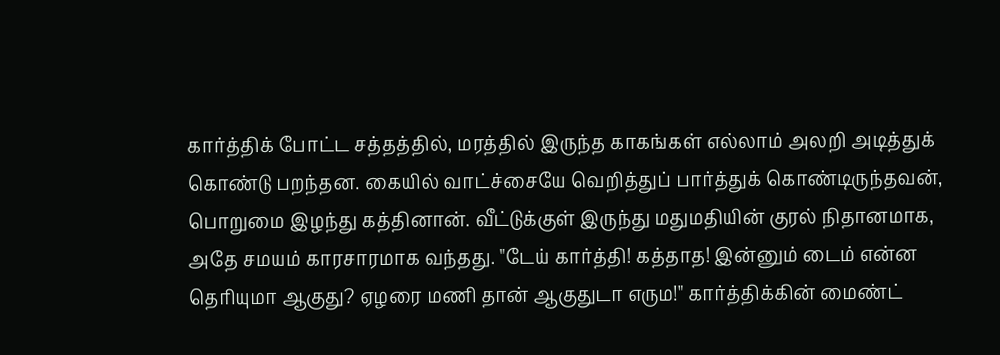கார்த்திக் போட்ட சத்தத்தில், மரத்தில் இருந்த காகங்கள் எல்லாம் அலறி அடித்துக் கொண்டு பறந்தன. கையில் வாட்ச்சையே வெறித்துப் பார்த்துக் கொண்டிருந்தவன், பொறுமை இழந்து கத்தினான். வீட்டுக்குள் இருந்து மதுமதியின் குரல் நிதானமாக, அதே சமயம் காரசாரமாக வந்தது. "டேய் கார்த்தி! கத்தாத! இன்னும் டைம் என்ன தெரியுமா ஆகுது? ஏழரை மணி தான் ஆகுதுடா எரும!" கார்த்திக்கின் மைண்ட்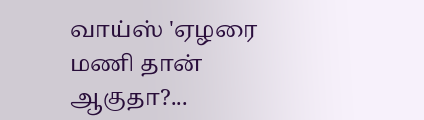வாய்ஸ் 'ஏழரை மணி தான் ஆகுதா?...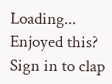Loading...
Enjoyed this?
Sign in to clap